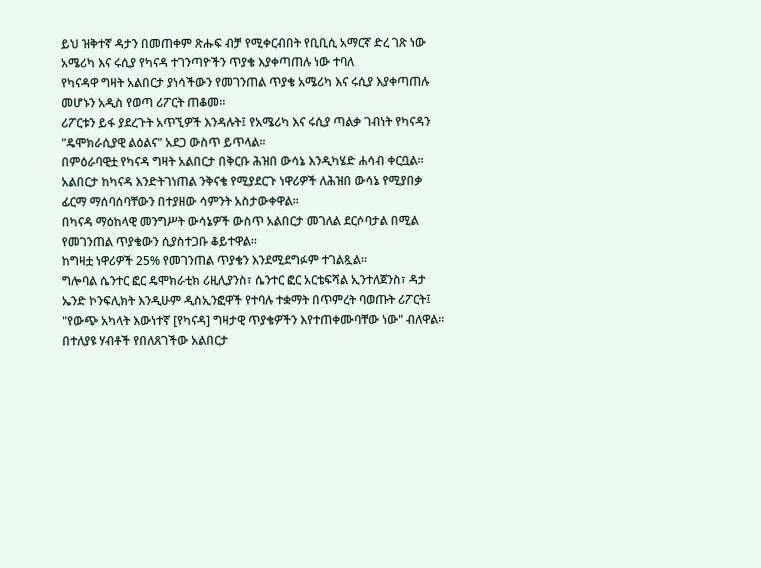ይህ ዝቅተኛ ዳታን በመጠቀም ጽሑፍ ብቻ የሚቀርብበት የቢቢሲ አማርኛ ድረ ገጽ ነው
አሜሪካ እና ሩሲያ የካናዳ ተገንጣዮችን ጥያቄ እያቀጣጠሉ ነው ተባለ
የካናዳዋ ግዛት አልበርታ ያነሳችውን የመገንጠል ጥያቄ አሜሪካ እና ሩሲያ እያቀጣጠሉ መሆኑን አዲስ የወጣ ሪፖርት ጠቆመ።
ሪፖርቱን ይፋ ያደረጉት አጥኚዎች እንዳሉት፤ የአሜሪካ እና ሩሲያ ጣልቃ ገብነት የካናዳን "ዴሞክራሲያዊ ልዕልና" አደጋ ውስጥ ይጥላል።
በምዕራባዊቷ የካናዳ ግዛት አልበርታ በቅርቡ ሕዝበ ውሳኔ እንዲካሄድ ሐሳብ ቀርቧል።
አልበርታ ከካናዳ እንድትገነጠል ንቅናቄ የሚያደርጉ ነዋሪዎች ለሕዝበ ውሳኔ የሚያበቃ ፊርማ ማሰባሰባቸውን በተያዘው ሳምንት አስታውቀዋል።
በካናዳ ማዕከላዊ መንግሥት ውሳኔዎች ውስጥ አልበርታ መገለል ደርሶባታል በሚል የመገንጠል ጥያቄውን ሲያስተጋቡ ቆይተዋል።
ከግዛቷ ነዋሪዎች 25% የመገንጠል ጥያቄን እንደሚደግፉም ተገልጿል።
ግሎባል ሴንተር ፎር ዴሞክራቲክ ሪዚሊያንስ፣ ሴንተር ፎር አርቴፍሻል ኢንተለጀንስ፣ ዳታ ኤንድ ኮንፍሊክት እንዲሁም ዲስኢንፎዋች የተባሉ ተቋማት በጥምረት ባወጡት ሪፖርት፤ "የውጭ አካላት እውነተኛ [የካናዳ] ግዛታዊ ጥያቄዎችን እየተጠቀሙባቸው ነው" ብለዋል።
በተለያዩ ሃብቶች የበለጸገችው አልበርታ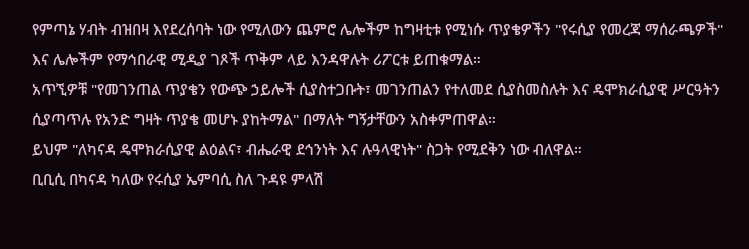የምጣኔ ሃብት ብዝበዛ እየደረሰባት ነው የሚለውን ጨምሮ ሌሎችም ከግዛቲቱ የሚነሱ ጥያቄዎችን "የሩሲያ የመረጃ ማሰራጫዎች" እና ሌሎችም የማኅበራዊ ሚዲያ ገጾች ጥቅም ላይ እንዳዋሉት ሪፖርቱ ይጠቁማል።
አጥኚዎቹ "የመገንጠል ጥያቄን የውጭ ኃይሎች ሲያስተጋቡት፣ መገንጠልን የተለመደ ሲያስመስሉት እና ዴሞክራሲያዊ ሥርዓትን ሲያጣጥሉ የአንድ ግዛት ጥያቄ መሆኑ ያከትማል" በማለት ግኝታቸውን አስቀምጠዋል።
ይህም "ለካናዳ ዴሞክራሲያዊ ልዕልና፣ ብሔራዊ ደኅንነት እና ሉዓላዊነት" ስጋት የሚደቅን ነው ብለዋል።
ቢቢሲ በካናዳ ካለው የሩሲያ ኤምባሲ ስለ ጉዳዩ ምላሽ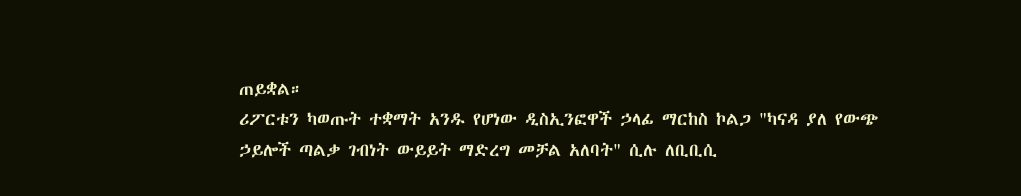ጠይቋል።
ሪፖርቱን ካወጡት ተቋማት አንዱ የሆነው ዲስኢንፎዋች ኃላፊ ማርከስ ኮልጋ "ካናዳ ያለ የውጭ ኃይሎች ጣልቃ ገብነት ውይይት ማድረግ መቻል አለባት" ሲሉ ለቢቢሲ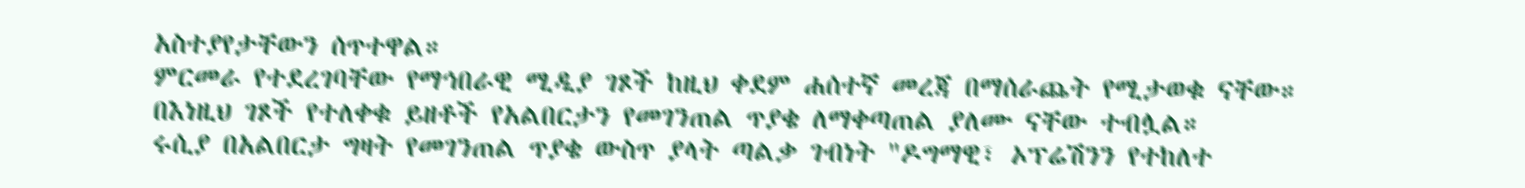አስተያየታቸውን ሰጥተዋል።
ምርመራ የተደረገባቸው የማኅበራዊ ሚዲያ ገጾች ከዚህ ቀደም ሐሰተኛ መረጃ በማሰራጨት የሚታወቁ ናቸው።
በእነዚህ ገጾች የተለቀቁ ይዘቶች የአልበርታን የመገንጠል ጥያቄ ለማቀጣጠል ያለሙ ናቸው ተብሏል።
ሩሲያ በአልበርታ ግዛት የመገንጠል ጥያቄ ውስጥ ያላት ጣልቃ ገብነት "ዶግማዊ፣ ኦፕሬሽንን የተከለተ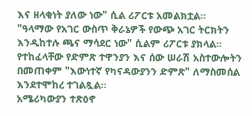እና ዘላቂነት ያለው ነው" ሲል ሪፖርቱ አመልክቷል።
"ዓላማው የአገር ውስጥ ቅራኔዎች የውጭ አገር ትርክትን እንዲከተሉ ጫና ማሳደር ነው" ሲልም ሪፖርቱ ያክላል።
የተከፈላቸው የድምጽ ተዋንያን እና ሰው ሠራሽ አስተውሎትን በመጠቀም "እውነተኛ የካናዳውያንን ድምጽ" ለማስመሰል እንደተሞከረ ተገልጿል።
አሜሪካውያን ተጽዕኖ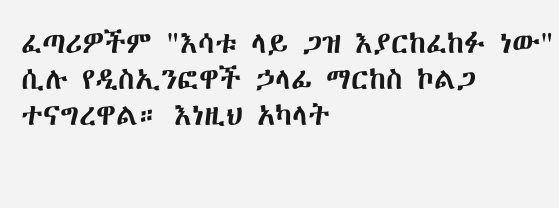ፈጣሪዎችም "እሳቱ ላይ ጋዝ እያርከፈከፉ ነው" ሲሉ የዲስኢንፎዋች ኃላፊ ማርከስ ኮልጋ ተናግረዋል። እነዚህ አካላት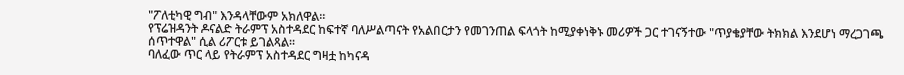"ፖለቲካዊ ግብ" እንዳላቸውም አክለዋል።
የፕሬዝዳንት ዶናልድ ትራምፕ አስተዳደር ከፍተኛ ባለሥልጣናት የአልበርታን የመገንጠል ፍላጎት ከሚያቀነቅኑ መሪዎች ጋር ተገናኝተው "ጥያቄያቸው ትክክል እንደሆነ ማረጋገጫ ሰጥተዋል" ሲል ሪፖርቱ ይገልጻል።
ባለፈው ጥር ላይ የትራምፕ አስተዳደር ግዛቷ ከካናዳ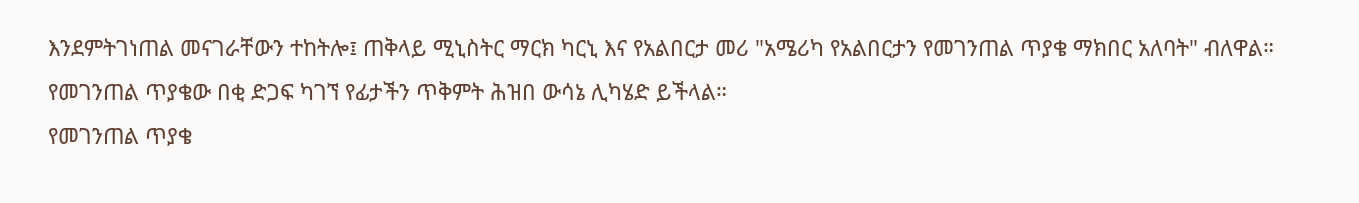እንደምትገነጠል መናገራቸውን ተከትሎ፤ ጠቅላይ ሚኒስትር ማርክ ካርኒ እና የአልበርታ መሪ "አሜሪካ የአልበርታን የመገንጠል ጥያቄ ማክበር አለባት" ብለዋል።
የመገንጠል ጥያቄው በቂ ድጋፍ ካገኘ የፊታችን ጥቅምት ሕዝበ ውሳኔ ሊካሄድ ይችላል።
የመገንጠል ጥያቄ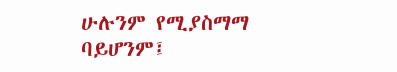ሁሉንም የሚያስማማ ባይሆንም፤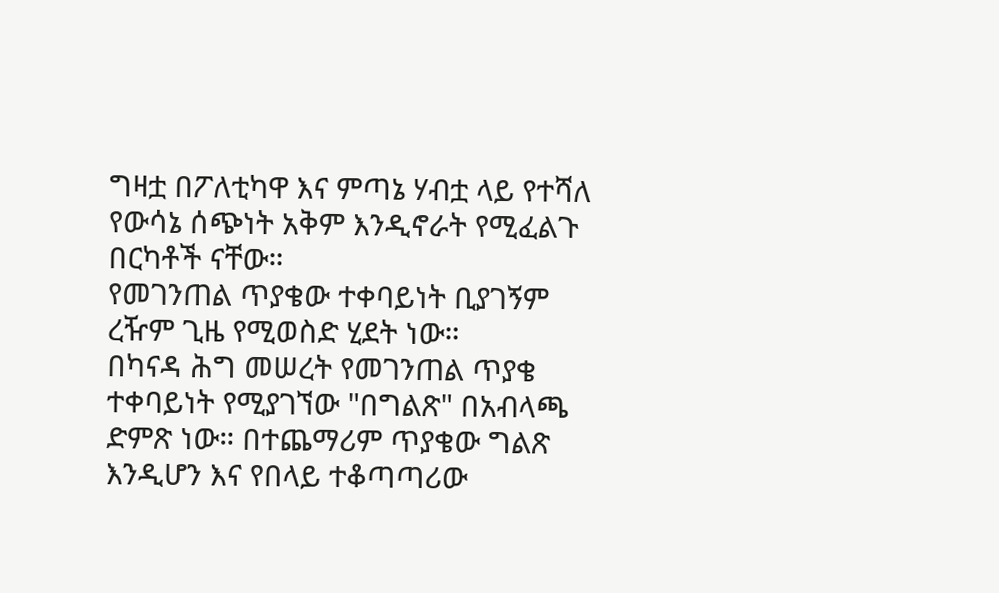ግዛቷ በፖለቲካዋ እና ምጣኔ ሃብቷ ላይ የተሻለ የውሳኔ ሰጭነት አቅም እንዲኖራት የሚፈልጉ በርካቶች ናቸው።
የመገንጠል ጥያቄው ተቀባይነት ቢያገኝም ረዥም ጊዜ የሚወስድ ሂደት ነው።
በካናዳ ሕግ መሠረት የመገንጠል ጥያቄ ተቀባይነት የሚያገኘው "በግልጽ" በአብላጫ ድምጽ ነው። በተጨማሪም ጥያቄው ግልጽ እንዲሆን እና የበላይ ተቆጣጣሪው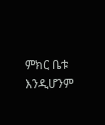ምክር ቤቱ እንዲሆንም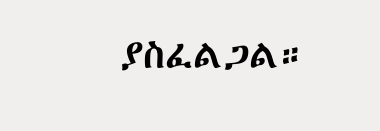ያስፈልጋል።